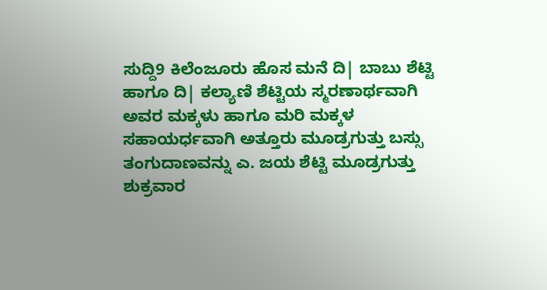ಸುದ್ದಿ9 ಕಿಲೆಂಜೂರು ಹೊಸ ಮನೆ ದಿ| ಬಾಬು ಶೆಟ್ಟಿ ಹಾಗೂ ದಿ| ಕಲ್ಯಾಣಿ ಶೆಟ್ಟಿಯ ಸ್ಮರಣಾರ್ಥವಾಗಿ ಅವರ ಮಕ್ಕಳು ಹಾಗೂ ಮರಿ ಮಕ್ಕಳ ಸಹಾಯರ್ಧವಾಗಿ ಅತ್ತೂರು ಮೂಡ್ರಗುತ್ತು ಬಸ್ಸು ತಂಗುದಾಣವನ್ನು ಎ. ಜಯ ಶೆಟ್ಟಿ ಮೂಡ್ರಗುತ್ತು ಶುಕ್ರವಾರ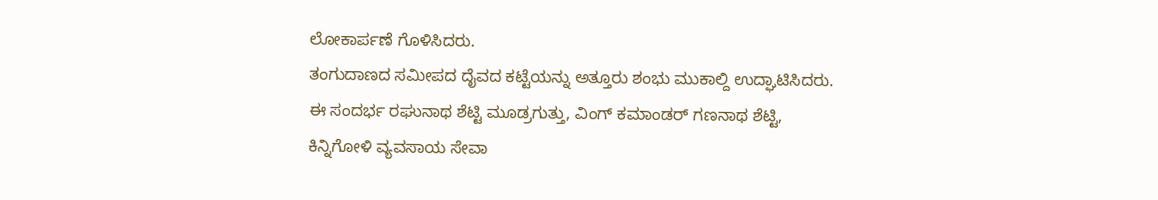ಲೋಕಾರ್ಪಣೆ ಗೊಳಿಸಿದರು.
ತಂಗುದಾಣದ ಸಮೀಪದ ದೈವದ ಕಟ್ಟೆಯನ್ನು ಅತ್ತೂರು ಶಂಭು ಮುಕಾಲ್ದಿ ಉದ್ಘಾಟಿಸಿದರು.
ಈ ಸಂದರ್ಭ ರಘುನಾಥ ಶೆಟ್ಟಿ ಮೂಡ್ರಗುತ್ತು, ವಿಂಗ್ ಕಮಾಂಡರ್ ಗಣನಾಥ ಶೆಟ್ಟಿ, ಕಿನ್ನಿಗೋಳಿ ವ್ಯವಸಾಯ ಸೇವಾ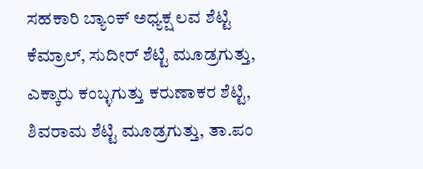ಸಹಕಾರಿ ಬ್ಯಾಂಕ್ ಅಧ್ಯಕ್ಷ ಲವ ಶೆಟ್ಟಿ ಕೆಮ್ರಾಲ್, ಸುದೀರ್ ಶೆಟ್ಟಿ ಮೂಡ್ರಗುತ್ತು, ಎಕ್ಕಾರು ಕಂಬ್ಳಗುತ್ತು ಕರುಣಾಕರ ಶೆಟ್ಟಿ, ಶಿವರಾಮ ಶೆಟ್ಟಿ ಮೂಡ್ರಗುತ್ತು, ತಾ.ಪಂ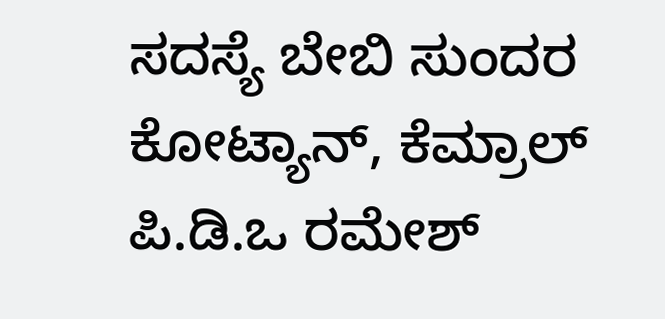ಸದಸ್ಯೆ ಬೇಬಿ ಸುಂದರ ಕೋಟ್ಯಾನ್, ಕೆಮ್ರಾಲ್ ಪಿ.ಡಿ.ಒ ರಮೇಶ್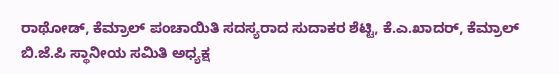ರಾಥೋಡ್, ಕೆಮ್ರಾಲ್ ಪಂಚಾಯಿತಿ ಸದಸ್ಯರಾದ ಸುದಾಕರ ಶೆಟ್ಟಿ, ಕೆ.ಎ.ಖಾದರ್, ಕೆಮ್ರಾಲ್ ಬಿ.ಜೆ.ಪಿ ಸ್ಥಾನೀಯ ಸಮಿತಿ ಅಧ್ಯಕ್ಷ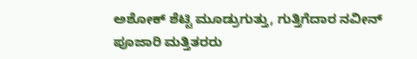ಅಶೋಕ್ ಶೆಟ್ಟಿ ಮೂಡ್ರುಗುತ್ತು, ಗುತ್ತಿಗೆದಾರ ನವೀನ್ ಪೂಜಾರಿ ಮತ್ತಿತರರು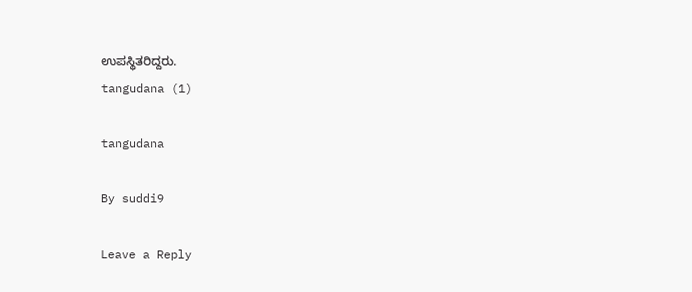ಉಪಸ್ಥಿತರಿದ್ದರು.
tangudana (1)

tangudana

By suddi9

Leave a Reply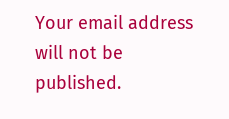Your email address will not be published.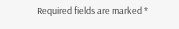Required fields are marked *